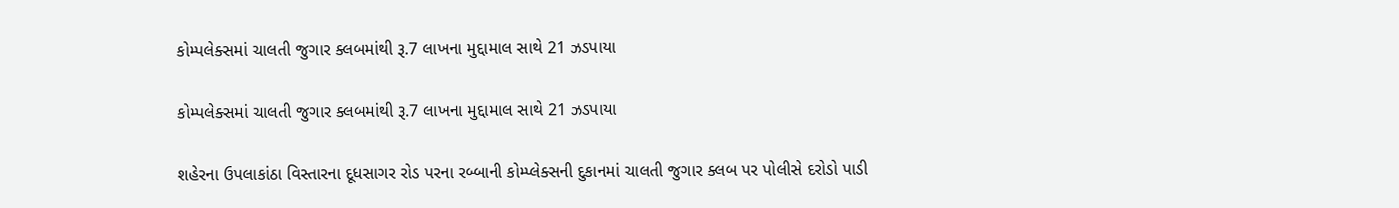કોમ્પલેક્સમાં ચાલતી જુગાર ક્લબમાંથી રૂ.7 લાખના મુદ્દામાલ સાથે 21 ઝડપાયા

કોમ્પલેક્સમાં ચાલતી જુગાર ક્લબમાંથી રૂ.7 લાખના મુદ્દામાલ સાથે 21 ઝડપાયા

શહેરના ઉપલાકાંઠા વિસ્તારના દૂધસાગર રોડ પરના રબ્બાની કોમ્પ્લેક્સની દુકાનમાં ચાલતી જુગાર ક્લબ પર પોલીસે દરોડો પાડી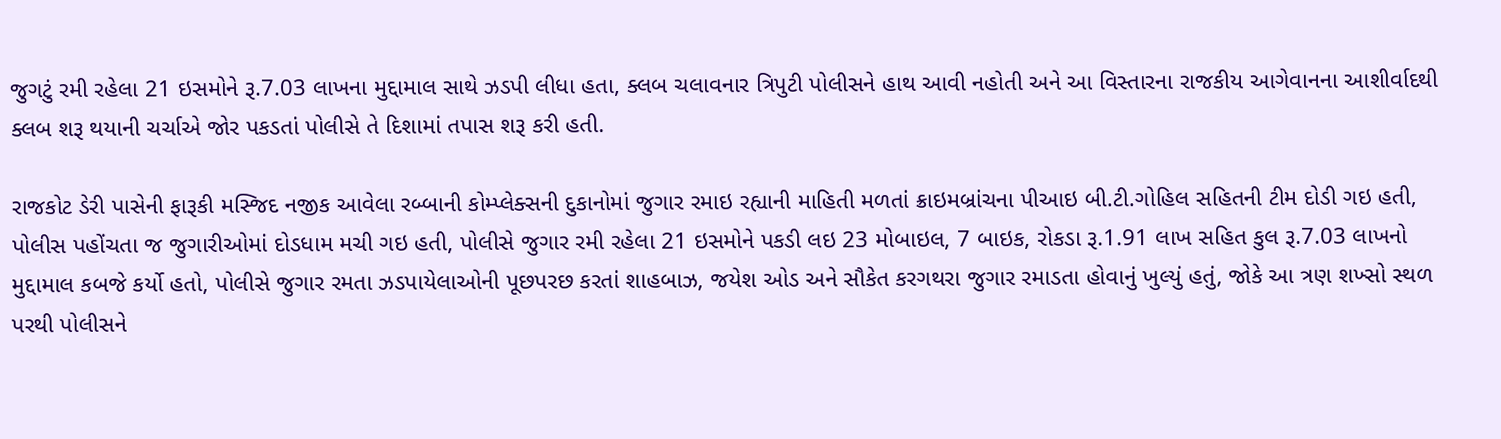જુગટું રમી રહેલા 21 ઇસમોને રૂ.7.03 લાખના મુદ્દામાલ સાથે ઝડપી લીધા હતા, ક્લબ ચલાવનાર ત્રિપુટી પોલીસને હાથ આવી નહોતી અને આ વિસ્તારના રાજકીય આગેવાનના આશીર્વાદથી ક્લબ શરૂ થયાની ચર્ચાએ જોર પકડતાં પોલીસે તે દિશામાં તપાસ શરૂ કરી હતી.

રાજકોટ ડેરી પાસેની ફારૂકી મસ્જિદ નજીક આવેલા રબ્બાની કોમ્પ્લેક્સની દુકાનોમાં જુગાર રમાઇ રહ્યાની માહિતી મળતાં ક્રાઇમબ્રાંચના પીઆઇ બી.ટી.ગોહિલ સહિતની ટીમ દોડી ગઇ હતી, પોલીસ પહોંચતા જ જુગારીઓમાં દોડધામ મચી ગઇ હતી, પોલીસે જુગાર રમી રહેલા 21 ઇસમોને પકડી લઇ 23 મોબાઇલ, 7 બાઇક, રોકડા રૂ.1.91 લાખ સહિત કુલ રૂ.7.03 લાખનો મુદ્દામાલ કબજે કર્યો હતો, પોલીસે જુગાર રમતા ઝડપાયેલાઓની પૂછપરછ કરતાં શાહબાઝ, જયેશ ઓડ અને સૌકેત કરગથરા જુગાર રમાડતા હોવાનું ખુલ્યું હતું, જોકે આ ત્રણ શખ્સો સ્થળ પરથી પોલીસને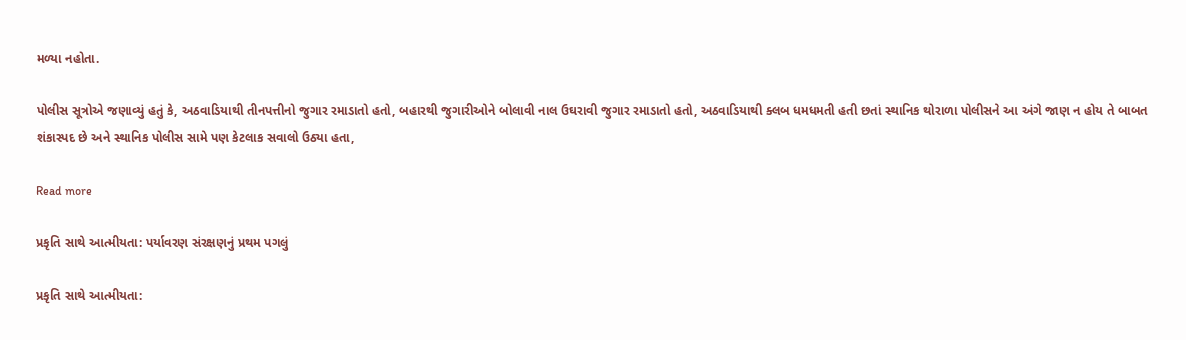મળ્યા નહોતા.

પોલીસ સૂત્રોએ જણાવ્યું હતું કે, અઠવાડિયાથી તીનપત્તીનો જુગાર રમાડાતો હતો, બહારથી જુગારીઓને બોલાવી નાલ ઉઘરાવી જુગાર રમાડાતો હતો, અઠવાડિયાથી ક્લબ ધમધમતી હતી છતાં સ્થાનિક થોરાળા પોલીસને આ અંગે જાણ ન હોય તે બાબત શંકાસ્પદ છે અને સ્થાનિક પોલીસ સામે પણ કેટલાક સવાલો ઉઠ્યા હતા,

Read more

પ્રકૃતિ સાથે આત્મીયતા: પર્યાવરણ સંરક્ષણનું પ્રથમ પગલું

પ્રકૃતિ સાથે આત્મીયતા: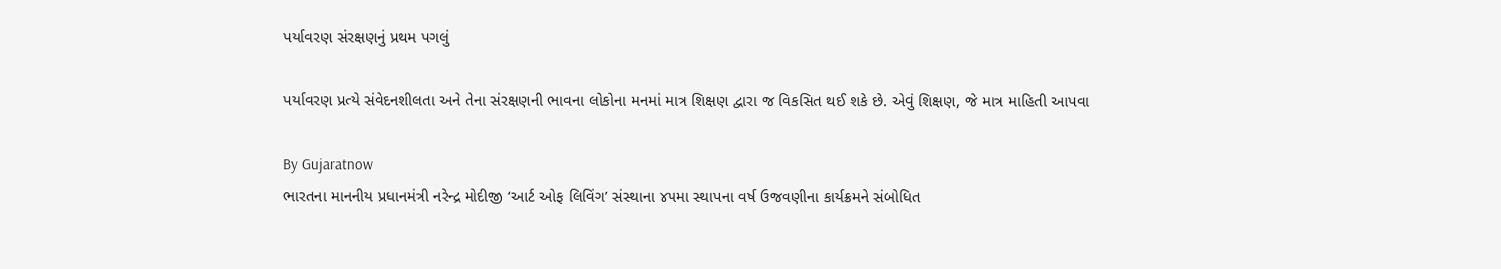પર્યાવરણ સંરક્ષણનું પ્રથમ પગલું

પર્યાવરણ પ્રત્યે સંવેદનશીલતા અને તેના સંરક્ષણની ભાવના લોકોના મનમાં માત્ર શિક્ષણ દ્વારા જ વિકસિત થઈ શકે છે. એવું શિક્ષણ, જે માત્ર માહિતી આપવા

By Gujaratnow
ભારતના માનનીય પ્રધાનમંત્રી નરેન્દ્ર મોદીજી ‘આર્ટ ઓફ લિવિંગ’ સંસ્થાના ૪૫મા સ્થાપના વર્ષ ઉજવણીના કાર્યક્રમને સંબોધિત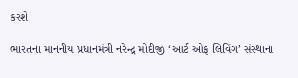કરશે

ભારતના માનનીય પ્રધાનમંત્રી નરેન્દ્ર મોદીજી ‘આર્ટ ઓફ લિવિંગ’ સંસ્થાના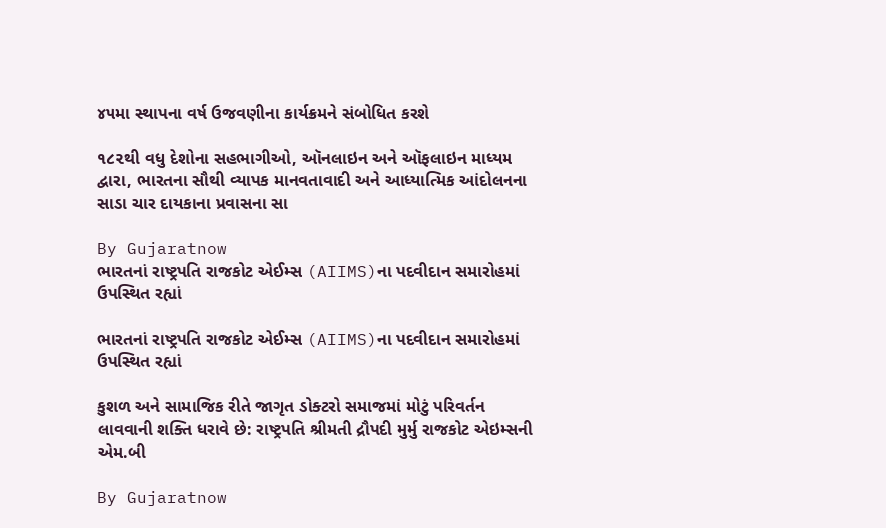૪૫મા સ્થાપના વર્ષ ઉજવણીના કાર્યક્રમને સંબોધિત કરશે

૧૮૨થી વધુ દેશોના સહભાગીઓ, ઑનલાઇન અને ઑફલાઇન માધ્યમ દ્વારા, ભારતના સૌથી વ્યાપક માનવતાવાદી અને આધ્યાત્મિક આંદોલનના સાડા ચાર દાયકાના પ્રવાસના સા

By Gujaratnow
ભારતનાં રાષ્ટ્રપતિ રાજકોટ એઈમ્સ (AIIMS)ના પદવીદાન સમારોહમાં ઉપસ્થિત રહ્યાં

ભારતનાં રાષ્ટ્રપતિ રાજકોટ એઈમ્સ (AIIMS)ના પદવીદાન સમારોહમાં ઉપસ્થિત રહ્યાં

કુશળ અને સામાજિક રીતે જાગૃત ડોક્ટરો સમાજમાં મોટું પરિવર્તન લાવવાની શક્તિ ધરાવે છે: રાષ્ટ્રપતિ શ્રીમતી દ્રૌપદી મુર્મુ રાજકોટ એઇમ્સની એમ.બી

By Gujaratnow